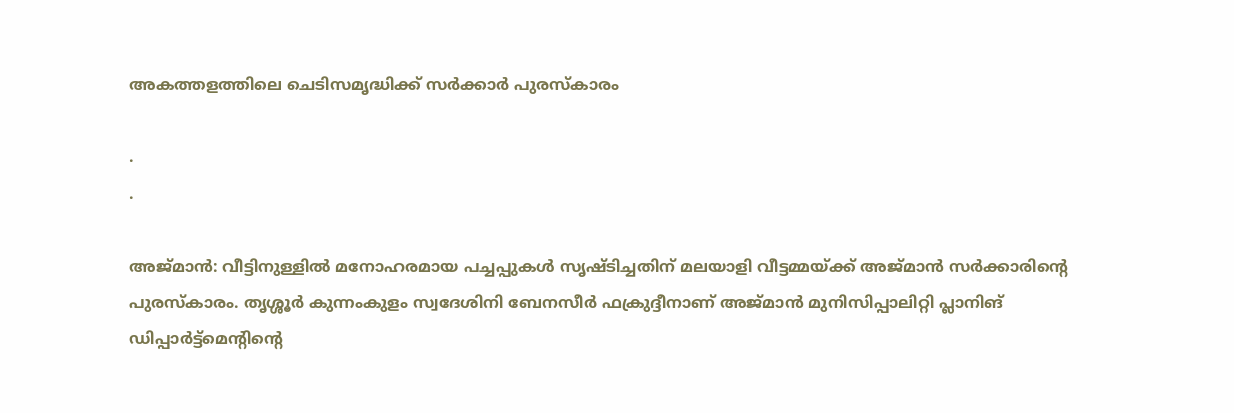അകത്തളത്തിലെ ചെടിസമൃദ്ധിക്ക് സര്‍ക്കാര്‍ പുരസ്‌കാരം

.
.

അജ്മാന്‍: വീട്ടിനുള്ളില്‍ മനോഹരമായ പച്ചപ്പുകള്‍ സൃഷ്ടിച്ചതിന് മലയാളി വീട്ടമ്മയ്ക്ക് അജ്മാന്‍ സര്‍ക്കാരിന്റെ പുരസ്‌കാരം. തൃശ്ശൂര്‍ കുന്നംകുളം സ്വദേശിനി ബേനസീര്‍ ഫക്രുദ്ദീനാണ് അജ്മാന്‍ മുനിസിപ്പാലിറ്റി പ്ലാനിങ് ഡിപ്പാര്‍ട്ട്‌മെന്റിന്റെ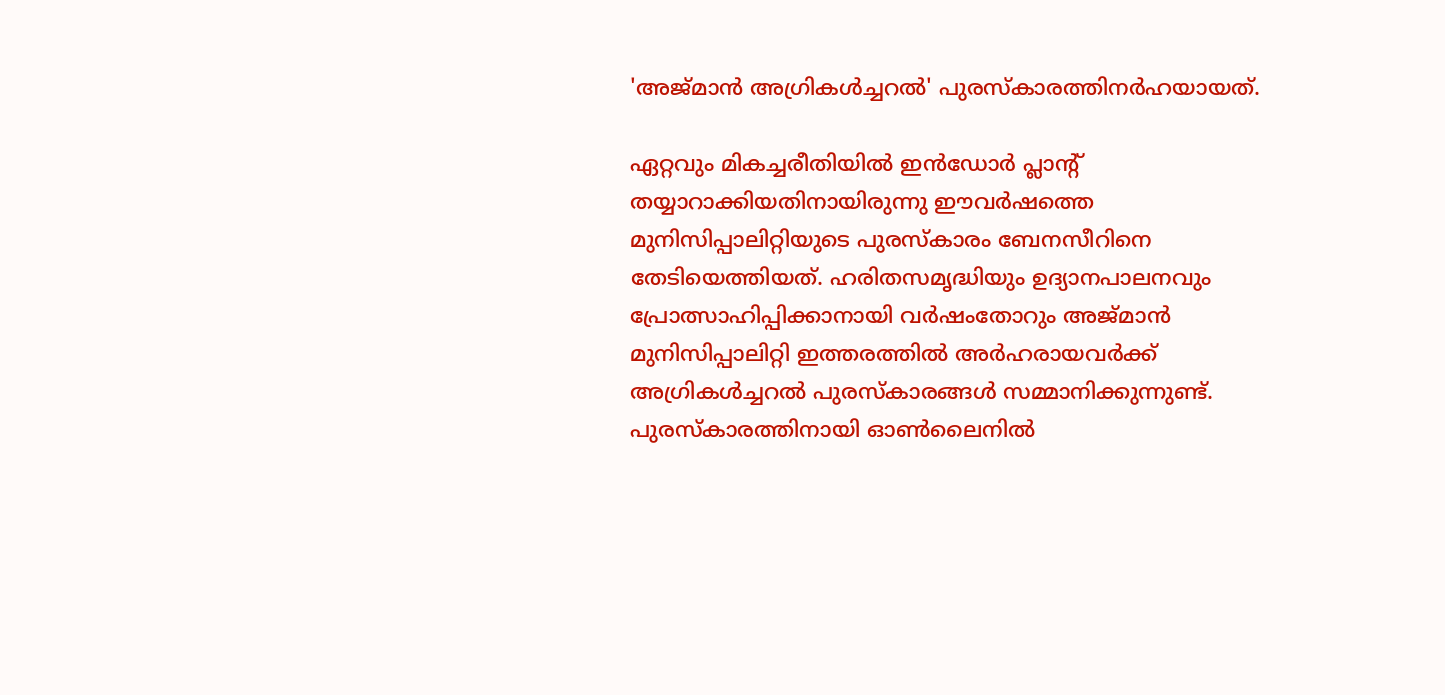'അജ്മാന്‍ അഗ്രികള്‍ച്ചറല്‍' പുരസ്‌കാരത്തിനര്‍ഹയായത്.

ഏറ്റവും മികച്ചരീതിയില്‍ ഇന്‍ഡോര്‍ പ്ലാന്റ് തയ്യാറാക്കിയതിനായിരുന്നു ഈവര്‍ഷത്തെ മുനിസിപ്പാലിറ്റിയുടെ പുരസ്‌കാരം ബേനസീറിനെ തേടിയെത്തിയത്. ഹരിതസമൃദ്ധിയും ഉദ്യാനപാലനവും പ്രോത്സാഹിപ്പിക്കാനായി വര്‍ഷംതോറും അജ്മാന്‍ മുനിസിപ്പാലിറ്റി ഇത്തരത്തില്‍ അര്‍ഹരായവര്‍ക്ക് അഗ്രികള്‍ച്ചറല്‍ പുരസ്‌കാരങ്ങള്‍ സമ്മാനിക്കുന്നുണ്ട്. പുരസ്‌കാരത്തിനായി ഓണ്‍ലൈനില്‍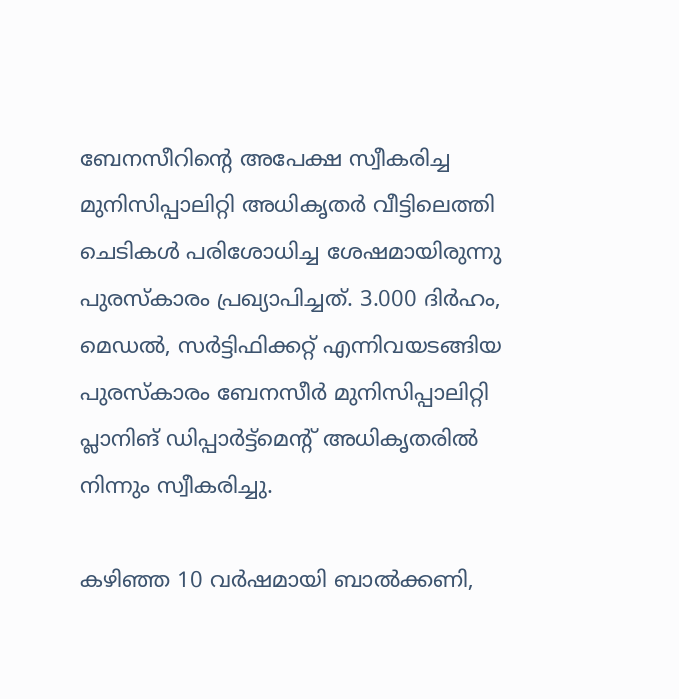ബേനസീറിന്റെ അപേക്ഷ സ്വീകരിച്ച മുനിസിപ്പാലിറ്റി അധികൃതര്‍ വീട്ടിലെത്തി ചെടികള്‍ പരിശോധിച്ച ശേഷമായിരുന്നു പുരസ്‌കാരം പ്രഖ്യാപിച്ചത്. 3.000 ദിര്‍ഹം, മെഡല്‍, സര്‍ട്ടിഫിക്കറ്റ് എന്നിവയടങ്ങിയ പുരസ്‌കാരം ബേനസീര്‍ മുനിസിപ്പാലിറ്റി പ്ലാനിങ് ഡിപ്പാര്‍ട്ട്‌മെന്റ് അധികൃതരില്‍ നിന്നും സ്വീകരിച്ചു.

കഴിഞ്ഞ 10 വര്‍ഷമായി ബാല്‍ക്കണി,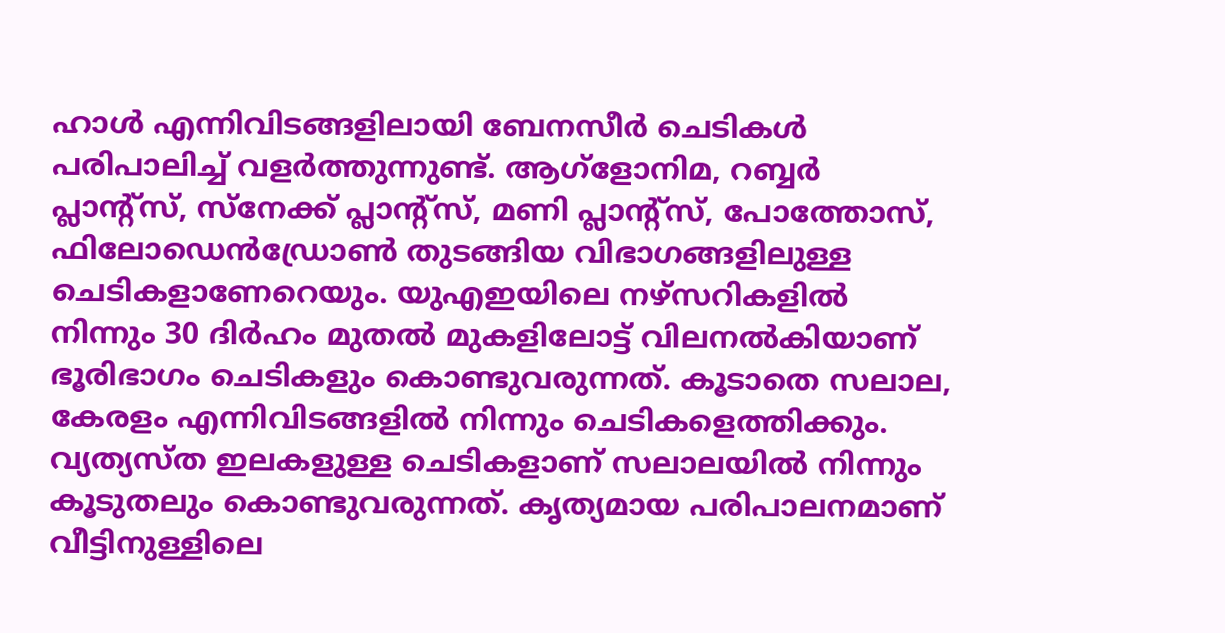ഹാള്‍ എന്നിവിടങ്ങളിലായി ബേനസീര്‍ ചെടികള്‍ പരിപാലിച്ച് വളര്‍ത്തുന്നുണ്ട്. ആഗ്‌ളോനിമ, റബ്ബര്‍ പ്ലാന്റ്‌സ്, സ്‌നേക്ക് പ്ലാന്റ്‌സ്, മണി പ്ലാന്റ്‌സ്, പോത്തോസ്, ഫിലോഡെന്‍ഡ്രോണ്‍ തുടങ്ങിയ വിഭാഗങ്ങളിലുള്ള ചെടികളാണേറെയും. യുഎഇയിലെ നഴ്സറികളില്‍ നിന്നും 30 ദിര്‍ഹം മുതല്‍ മുകളിലോട്ട് വിലനല്‍കിയാണ് ഭൂരിഭാഗം ചെടികളും കൊണ്ടുവരുന്നത്. കൂടാതെ സലാല, കേരളം എന്നിവിടങ്ങളില്‍ നിന്നും ചെടികളെത്തിക്കും. വ്യത്യസ്ത ഇലകളുള്ള ചെടികളാണ് സലാലയില്‍ നിന്നും കൂടുതലും കൊണ്ടുവരുന്നത്. കൃത്യമായ പരിപാലനമാണ് വീട്ടിനുള്ളിലെ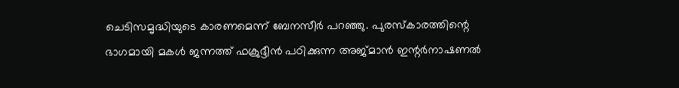ചെടിസമൃദ്ധിയുടെ കാരണമെന്ന് ബേനസീര്‍ പറഞ്ഞു. പുരസ്‌കാരത്തിന്റെ ഭാഗമായി മകള്‍ ജന്നത്ത് ഫക്രുദ്ദീന്‍ പഠിക്കുന്ന അജ്മാന്‍ ഇന്റര്‍നാഷണല്‍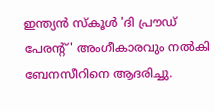ഇന്ത്യന്‍ സ്‌കൂള്‍ 'ദി പ്രൗഡ് പേരന്റ്' അംഗീകാരവും നല്‍കി ബേനസീറിനെ ആദരിച്ചു.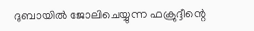ദുബായില്‍ ജോലിചെയ്യുന്ന ഫക്രുദ്ദീന്റെ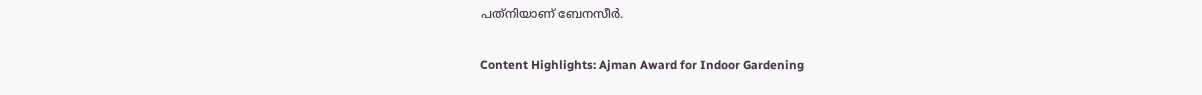പത്‌നിയാണ് ബേനസീര്‍.

Content Highlights: Ajman Award for Indoor Gardening